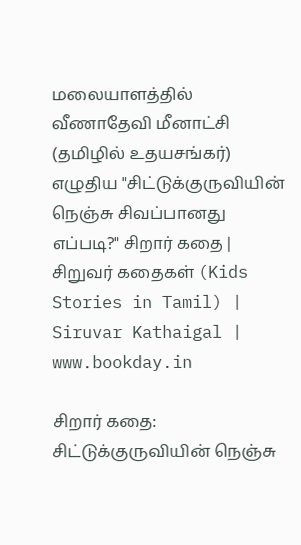மலையாளத்தில் வீணாதேவி மீனாட்சி (தமிழில் உதயசங்கர்) எழுதிய "சிட்டுக்குருவியின் நெஞ்சு சிவப்பானது எப்படி?" சிறார் கதை | சிறுவர் கதைகள் (Kids Stories in Tamil) | Siruvar Kathaigal | www.bookday.in

சிறார் கதை: சிட்டுக்குருவியின் நெஞ்சு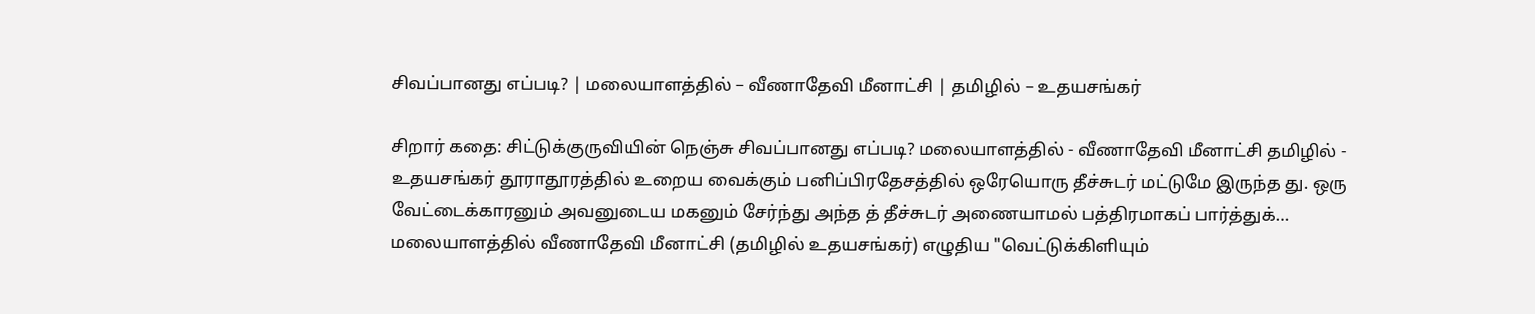சிவப்பானது எப்படி? | மலையாளத்தில் – வீணாதேவி மீனாட்சி | தமிழில் – உதயசங்கர்

சிறார் கதை: சிட்டுக்குருவியின் நெஞ்சு சிவப்பானது எப்படி? மலையாளத்தில் - வீணாதேவி மீனாட்சி தமிழில் - உதயசங்கர் தூராதூரத்தில் உறைய வைக்கும் பனிப்பிரதேசத்தில் ஒரேயொரு தீச்சுடர் மட்டுமே இருந்த து. ஒரு வேட்டைக்காரனும் அவனுடைய மகனும் சேர்ந்து அந்த த் தீச்சுடர் அணையாமல் பத்திரமாகப் பார்த்துக்…
மலையாளத்தில் வீணாதேவி மீனாட்சி (தமிழில் உதயசங்கர்) எழுதிய "வெட்டுக்கிளியும்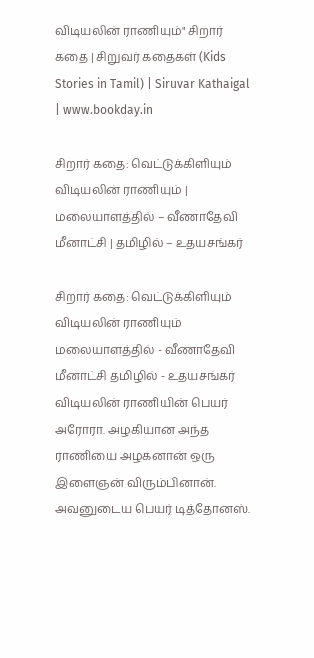விடியலின் ராணியும்" சிறார் கதை | சிறுவர் கதைகள் (Kids Stories in Tamil) | Siruvar Kathaigal | www.bookday.in

சிறார் கதை: வெட்டுக்கிளியும் விடியலின் ராணியும் | மலையாளத்தில் – வீணாதேவி மீனாட்சி | தமிழில் – உதயசங்கர்

சிறார் கதை: வெட்டுக்கிளியும் விடியலின் ராணியும் மலையாளத்தில் - வீணாதேவி மீனாட்சி தமிழில் - உதயசங்கர் விடியலின் ராணியின் பெயர் அரோரா. அழகியான அந்த ராணியை அழகனான் ஒரு இளைஞன் விரும்பினான். அவனுடைய பெயர் டித்தோனஸ்.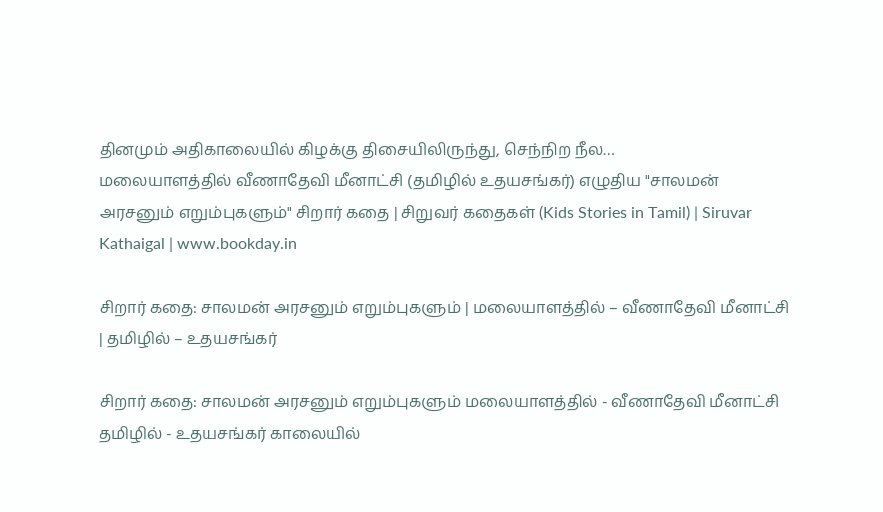தினமும் அதிகாலையில் கிழக்கு திசையிலிருந்து, செந்நிற நீல…
மலையாளத்தில் வீணாதேவி மீனாட்சி (தமிழில் உதயசங்கர்) எழுதிய "சாலமன் அரசனும் எறும்புகளும்" சிறார் கதை | சிறுவர் கதைகள் (Kids Stories in Tamil) | Siruvar Kathaigal | www.bookday.in

சிறார் கதை: சாலமன் அரசனும் எறும்புகளும் | மலையாளத்தில் – வீணாதேவி மீனாட்சி | தமிழில் – உதயசங்கர்

சிறார் கதை: சாலமன் அரசனும் எறும்புகளும் மலையாளத்தில் - வீணாதேவி மீனாட்சி தமிழில் - உதயசங்கர் காலையில்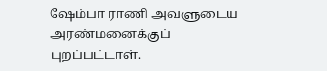ஷேம்பா ராணி அவளுடைய அரண்மனைக்குப் புறப்பட்டாள்.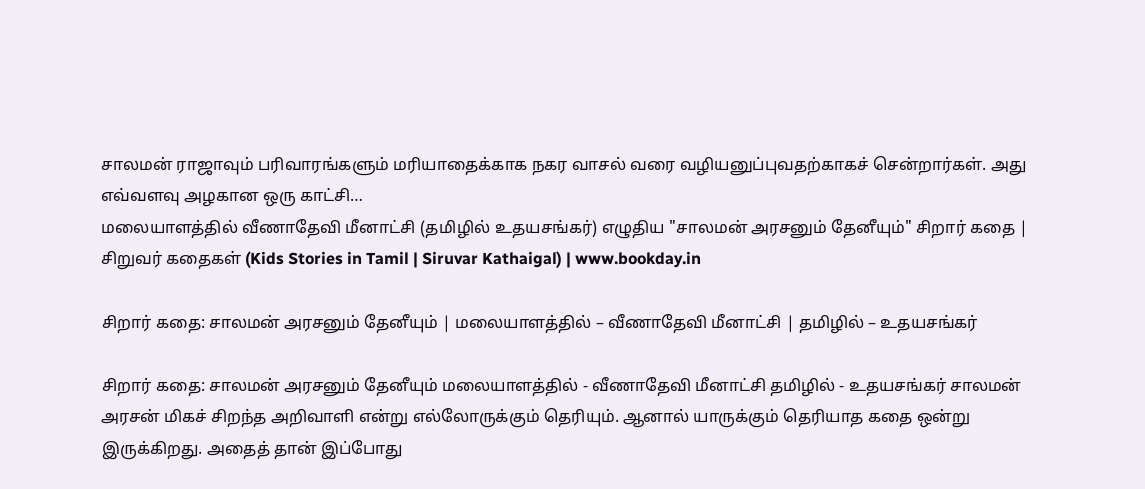சாலமன் ராஜாவும் பரிவாரங்களும் மரியாதைக்காக நகர வாசல் வரை வழியனுப்புவதற்காகச் சென்றார்கள். அது எவ்வளவு அழகான ஒரு காட்சி…
மலையாளத்தில் வீணாதேவி மீனாட்சி (தமிழில் உதயசங்கர்) எழுதிய "சாலமன் அரசனும் தேனீயும்" சிறார் கதை | சிறுவர் கதைகள் (Kids Stories in Tamil | Siruvar Kathaigal) | www.bookday.in

சிறார் கதை: சாலமன் அரசனும் தேனீயும் | மலையாளத்தில் – வீணாதேவி மீனாட்சி | தமிழில் – உதயசங்கர்

சிறார் கதை: சாலமன் அரசனும் தேனீயும் மலையாளத்தில் - வீணாதேவி மீனாட்சி தமிழில் - உதயசங்கர் சாலமன் அரசன் மிகச் சிறந்த அறிவாளி என்று எல்லோருக்கும் தெரியும். ஆனால் யாருக்கும் தெரியாத கதை ஒன்று இருக்கிறது. அதைத் தான் இப்போது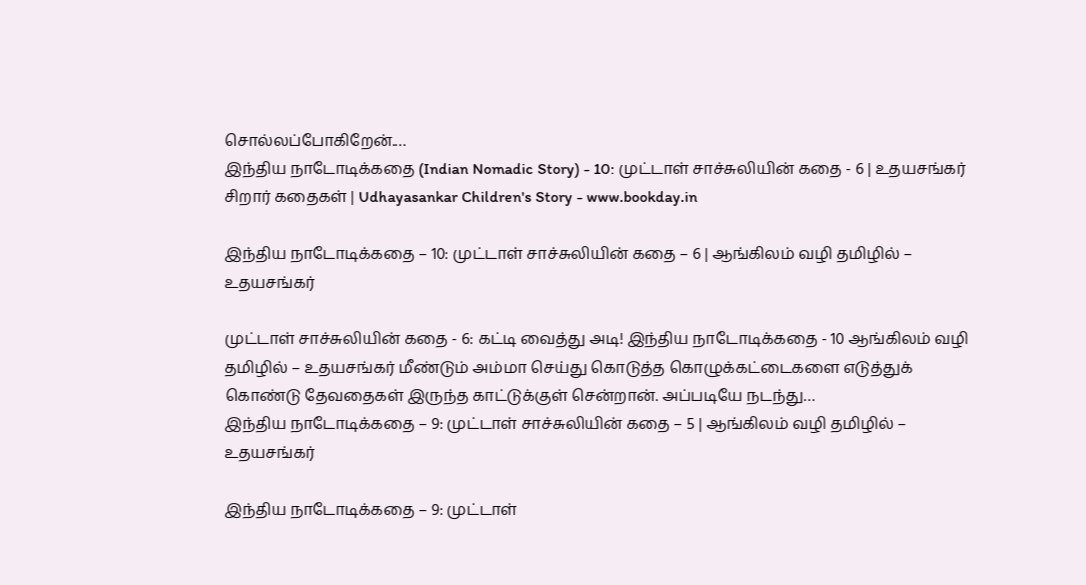சொல்லப்போகிறேன்.…
இந்திய நாடோடிக்கதை (Indian Nomadic Story) - 10: முட்டாள் சாச்சுலியின் கதை - 6 | உதயசங்கர் சிறார் கதைகள் | Udhayasankar Children's Story - www.bookday.in

இந்திய நாடோடிக்கதை – 10: முட்டாள் சாச்சுலியின் கதை – 6 | ஆங்கிலம் வழி தமிழில் – உதயசங்கர்

முட்டாள் சாச்சுலியின் கதை - 6: கட்டி வைத்து அடி! இந்திய நாடோடிக்கதை - 10 ஆங்கிலம் வழி தமிழில் – உதயசங்கர் மீண்டும் அம்மா செய்து கொடுத்த கொழுக்கட்டைகளை எடுத்துக் கொண்டு தேவதைகள் இருந்த காட்டுக்குள் சென்றான். அப்படியே நடந்து…
இந்திய நாடோடிக்கதை – 9: முட்டாள் சாச்சுலியின் கதை – 5 | ஆங்கிலம் வழி தமிழில் – உதயசங்கர்

இந்திய நாடோடிக்கதை – 9: முட்டாள்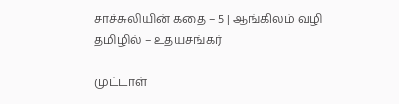சாச்சுலியின் கதை – 5 | ஆங்கிலம் வழி தமிழில் – உதயசங்கர்

முட்டாள்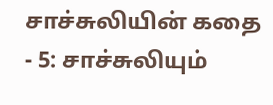சாச்சுலியின் கதை - 5: சாச்சுலியும்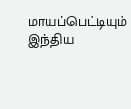மாயப்பெட்டியும் இந்திய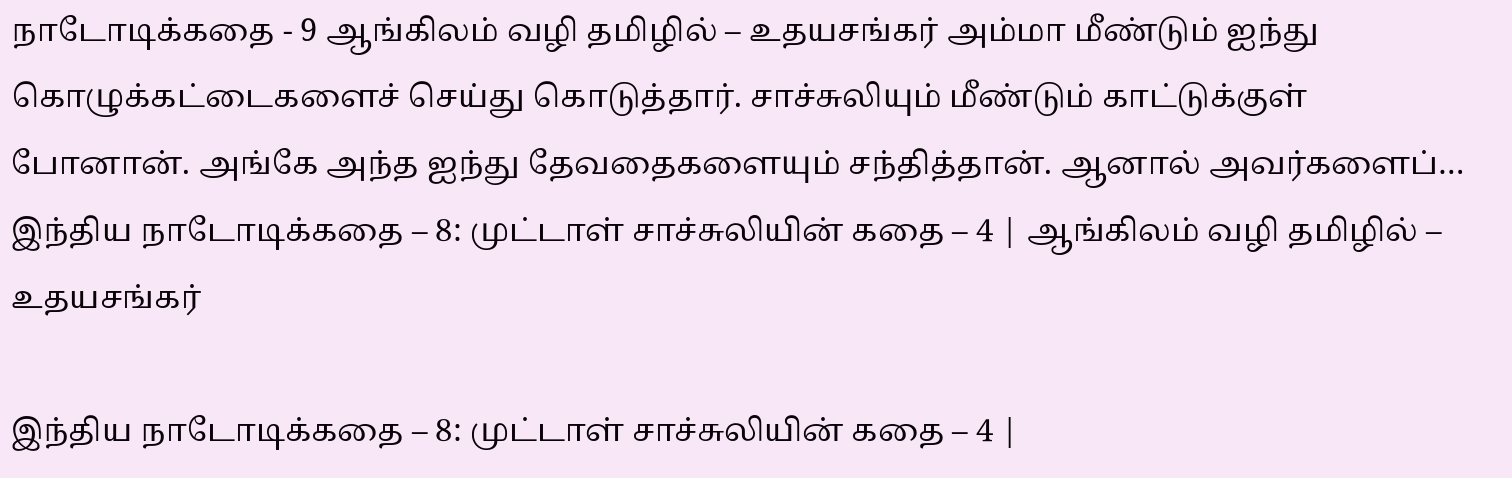நாடோடிக்கதை - 9 ஆங்கிலம் வழி தமிழில் – உதயசங்கர் அம்மா மீண்டும் ஐந்து கொழுக்கட்டைகளைச் செய்து கொடுத்தார். சாச்சுலியும் மீண்டும் காட்டுக்குள் போனான். அங்கே அந்த ஐந்து தேவதைகளையும் சந்தித்தான். ஆனால் அவர்களைப்…
இந்திய நாடோடிக்கதை – 8: முட்டாள் சாச்சுலியின் கதை – 4 | ஆங்கிலம் வழி தமிழில் – உதயசங்கர்

இந்திய நாடோடிக்கதை – 8: முட்டாள் சாச்சுலியின் கதை – 4 |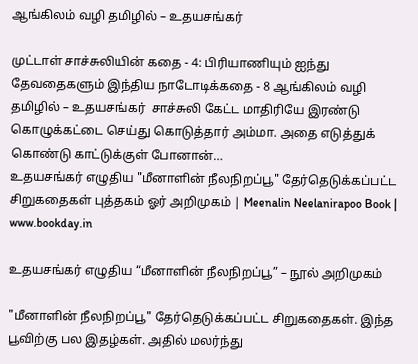ஆங்கிலம் வழி தமிழில் – உதயசங்கர்

முட்டாள் சாச்சுலியின் கதை - 4: பிரியாணியும் ஐந்து தேவதைகளும் இந்திய நாடோடிக்கதை - 8 ஆங்கிலம் வழி தமிழில் – உதயசங்கர்  சாச்சுலி கேட்ட மாதிரியே இரண்டு கொழுக்கட்டை செய்து கொடுத்தார் அம்மா. அதை எடுத்துக் கொண்டு காட்டுக்குள் போனான்…
உதயசங்கர் எழுதிய "மீனாளின் நீலநிறப்பூ" தேர்தெடுக்கப்பட்ட சிறுகதைகள் புத்தகம் ஓர் அறிமுகம் | Meenalin Neelanirapoo Book | www.bookday.in

உதயசங்கர் எழுதிய “மீனாளின் நீலநிறப்பூ” – நூல் அறிமுகம்

"மீனாளின் நீலநிறப்பூ" தேர்தெடுக்கப்பட்ட சிறுகதைகள். இந்த பூவிற்கு பல இதழ்கள். அதில் மலர்ந்து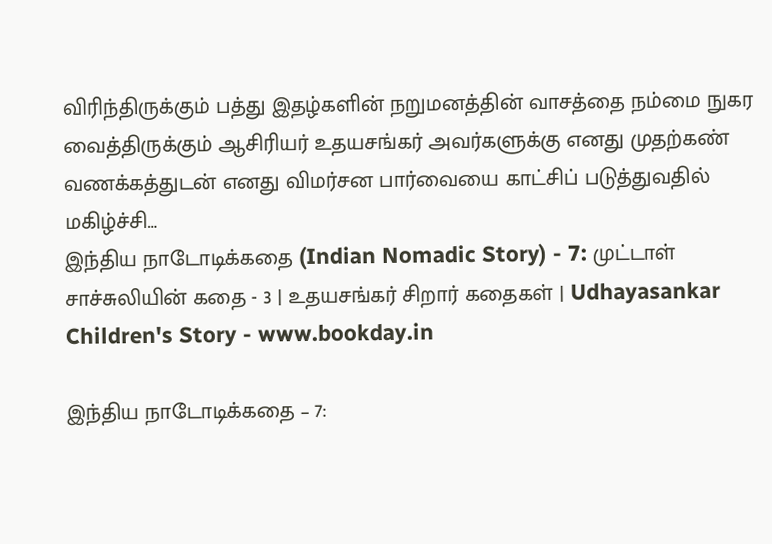விரிந்திருக்கும் பத்து இதழ்களின் நறுமனத்தின் வாசத்தை நம்மை நுகர வைத்திருக்கும் ஆசிரியர் உதயசங்கர் அவர்களுக்கு எனது முதற்கண் வணக்கத்துடன் எனது விமர்சன பார்வையை காட்சிப் படுத்துவதில் மகிழ்ச்சி…
இந்திய நாடோடிக்கதை (Indian Nomadic Story) - 7: முட்டாள் சாச்சுலியின் கதை - 3 | உதயசங்கர் சிறார் கதைகள் | Udhayasankar Children's Story - www.bookday.in

இந்திய நாடோடிக்கதை – 7: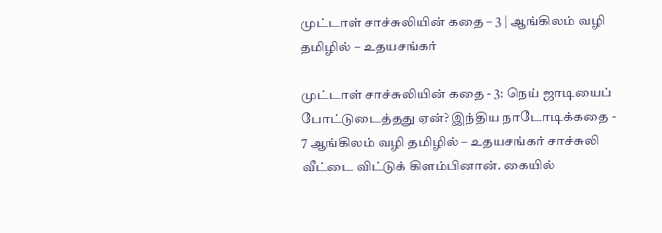முட்டாள் சாச்சுலியின் கதை – 3 | ஆங்கிலம் வழி தமிழில் – உதயசங்கர்

முட்டாள் சாச்சுலியின் கதை - 3: நெய் ஜாடியைப் போட்டுடைத்தது ஏன்? இந்திய நாடோடிக்கதை - 7 ஆங்கிலம் வழி தமிழில் – உதயசங்கர் சாச்சுலி வீட்டை விட்டுக் கிளம்பினான். கையில்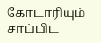கோடாரியும் சாப்பிட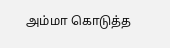அம்மா கொடுத்த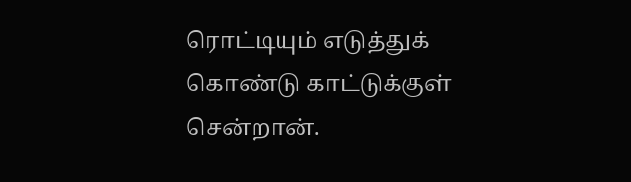ரொட்டியும் எடுத்துக் கொண்டு காட்டுக்குள் சென்றான்.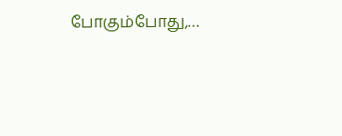போகும்போது,…